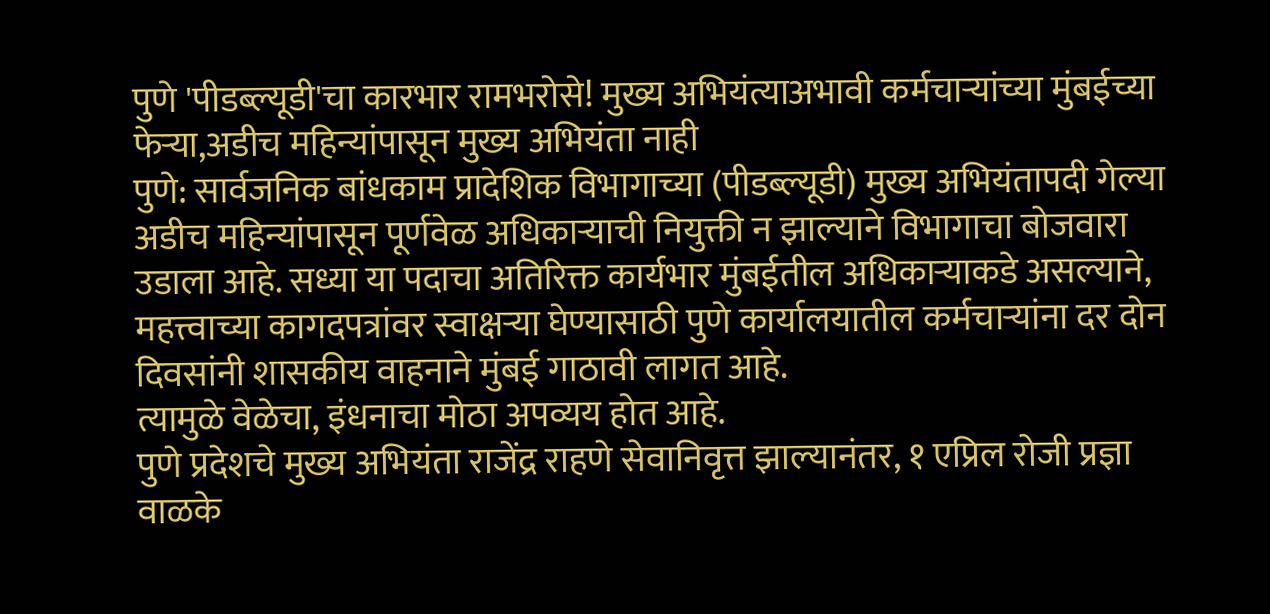पुणे 'पीडब्ल्यूडी'चा कारभार रामभरोसे! मुख्य अभियंत्याअभावी कर्मचाऱ्यांच्या मुंबईच्या फेऱ्या,अडीच महिन्यांपासून मुख्य अभियंता नाही
पुणे: सार्वजनिक बांधकाम प्रादेशिक विभागाच्या (पीडब्ल्यूडी) मुख्य अभियंतापदी गेल्या अडीच महिन्यांपासून पूर्णवेळ अधिकाऱ्याची नियुक्ती न झाल्याने विभागाचा बोजवारा उडाला आहे. सध्या या पदाचा अतिरिक्त कार्यभार मुंबईतील अधिकाऱ्याकडे असल्याने, महत्त्वाच्या कागदपत्रांवर स्वाक्षऱ्या घेण्यासाठी पुणे कार्यालयातील कर्मचाऱ्यांना दर दोन दिवसांनी शासकीय वाहनाने मुंबई गाठावी लागत आहे.
त्यामुळे वेळेचा, इंधनाचा मोठा अपव्यय होत आहे.
पुणे प्रदेशचे मुख्य अभियंता राजेंद्र राहणे सेवानिवृत्त झाल्यानंतर, १ एप्रिल रोजी प्रज्ञा वाळके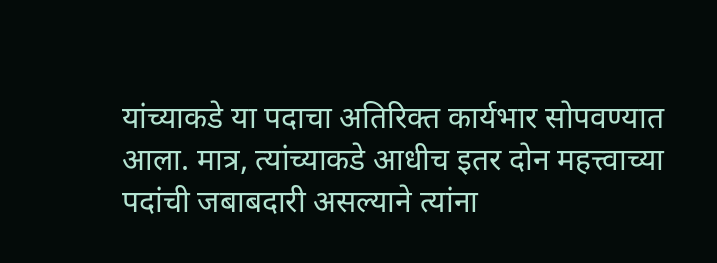यांच्याकडे या पदाचा अतिरिक्त कार्यभार सोपवण्यात आला. मात्र, त्यांच्याकडे आधीच इतर दोन महत्त्वाच्या पदांची जबाबदारी असल्याने त्यांना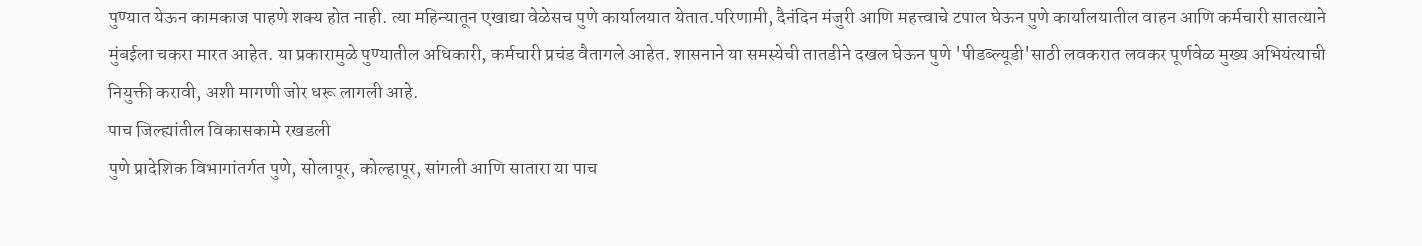पुण्यात येऊन कामकाज पाहणे शक्य होत नाही. त्या महिन्यातून एखाद्या वेळेसच पुणे कार्यालयात येतात.परिणामी, दैनंदिन मंजुरी आणि महत्त्वाचे टपाल घेऊन पुणे कार्यालयातील वाहन आणि कर्मचारी सातत्याने मुंबईला चकरा मारत आहेत. या प्रकारामुळे पुण्यातील अधिकारी, कर्मचारी प्रचंड वैतागले आहेत. शासनाने या समस्येची तातडीने दखल घेऊन पुणे 'पीडब्ल्यूडी'साठी लवकरात लवकर पूर्णवेळ मुख्य अभियंत्याची नियुक्ती करावी, अशी मागणी जोर धरू लागली आहे.
पाच जिल्ह्यांतील विकासकामे रखडली
पुणे प्रादेशिक विभागांतर्गत पुणे, सोलापूर, कोल्हापूर, सांगली आणि सातारा या पाच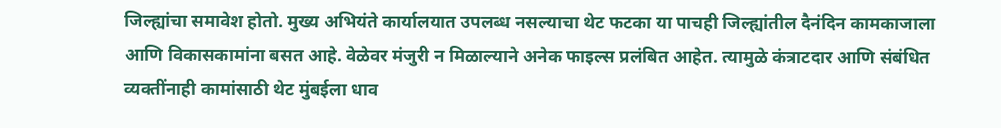जिल्ह्यांचा समावेश होतो. मुख्य अभियंते कार्यालयात उपलब्ध नसल्याचा थेट फटका या पाचही जिल्ह्यांतील दैनंदिन कामकाजाला आणि विकासकामांना बसत आहे. वेळेवर मंजुरी न मिळाल्याने अनेक फाइल्स प्रलंबित आहेत. त्यामुळे कंत्राटदार आणि संबंधित व्यक्तींनाही कामांसाठी थेट मुंबईला धाव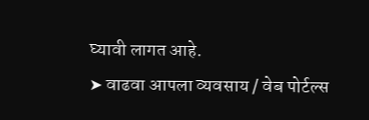घ्यावी लागत आहे.
➤ वाढवा आपला व्यवसाय / वेब पोर्टल्स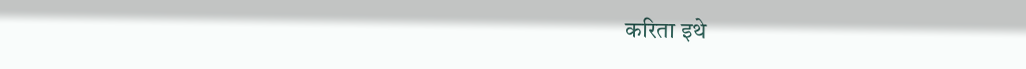करिता इथे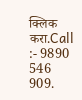क्लिक करा.Call :- 9890 546 909.